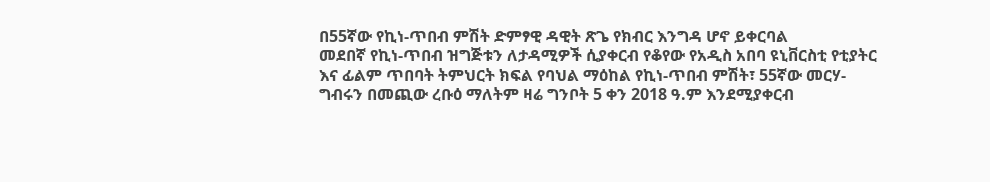በ55ኛው የኪነ-ጥበብ ምሽት ድምፃዊ ዳዊት ጽጌ የክብር እንግዳ ሆኖ ይቀርባል
መደበኛ የኪነ-ጥበብ ዝግጅቱን ለታዳሚዎች ሲያቀርብ የቆየው የአዲስ አበባ ዩኒቨርስቲ የቲያትር እና ፊልም ጥበባት ትምህርት ክፍል የባህል ማዕከል የኪነ-ጥበብ ምሽት፣ 55ኛው መርሃ-ግብሩን በመጪው ረቡዕ ማለትም ዛሬ ግንቦት 5 ቀን 2018 ዓ.ም እንደሚያቀርብ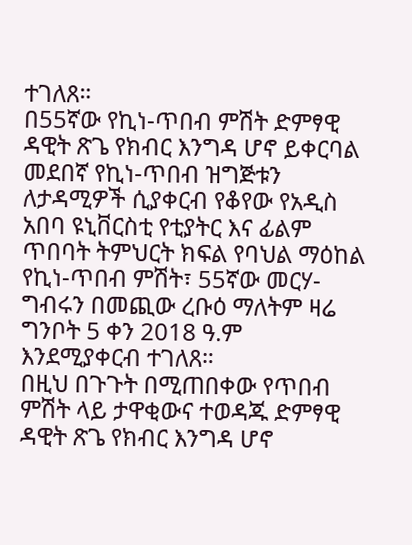ተገለጸ።
በ55ኛው የኪነ-ጥበብ ምሽት ድምፃዊ ዳዊት ጽጌ የክብር እንግዳ ሆኖ ይቀርባል
መደበኛ የኪነ-ጥበብ ዝግጅቱን ለታዳሚዎች ሲያቀርብ የቆየው የአዲስ አበባ ዩኒቨርስቲ የቲያትር እና ፊልም ጥበባት ትምህርት ክፍል የባህል ማዕከል የኪነ-ጥበብ ምሽት፣ 55ኛው መርሃ-ግብሩን በመጪው ረቡዕ ማለትም ዛሬ ግንቦት 5 ቀን 2018 ዓ.ም እንደሚያቀርብ ተገለጸ።
በዚህ በጉጉት በሚጠበቀው የጥበብ ምሽት ላይ ታዋቂውና ተወዳጁ ድምፃዊ ዳዊት ጽጌ የክብር እንግዳ ሆኖ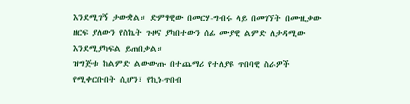እንደሚገኝ ታውቋል። ድምፃዊው በመርሃ-ግብሩ ላይ በመገኘት በሙዚቃው ዘርፍ ያለውን የስኬት ጉዞና ያካበተውን ሰፊ ሙያዊ ልምድ ለታዳሚው እንደሚያካፍል ይጠበቃል።
ዝግጅቱ ከልምድ ልውውጡ በተጨማሪ የተለያዩ ጥበባዊ ስራዎች የሚቀርቡበት ሲሆን፣ የኪነ-ጥበብ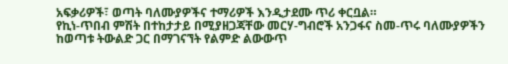አፍቃሪዎች፣ ወጣት ባለሙያዎችና ተማሪዎች እንዲታደሙ ጥሪ ቀርቧል።
የኪነ-ጥበብ ምሽት በተከታታይ በሚያዘጋጃቸው መርሃ-ግብሮች አንጋፋና ስመ-ጥሩ ባለሙያዎችን ከወጣቱ ትውልድ ጋር በማገናኘት የልምድ ልውውጥ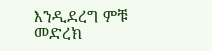እንዲደረግ ምቹ መድረክ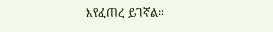እየፈጠረ ይገኛል።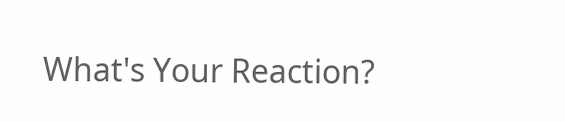What's Your Reaction?